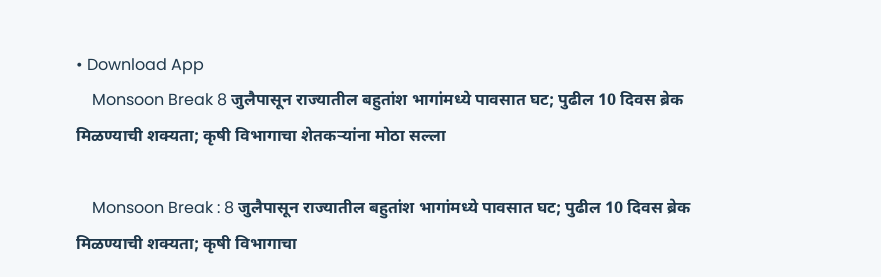• Download App
    Monsoon Break 8 जुलैपासून राज्यातील बहुतांश भागांमध्ये पावसात घट; पुढील 10 दिवस ब्रेक मिळण्याची शक्यता; कृषी विभागाचा शेतकऱ्यांना मोठा सल्ला

    Monsoon Break : 8 जुलैपासून राज्यातील बहुतांश भागांमध्ये पावसात घट; पुढील 10 दिवस ब्रेक मिळण्याची शक्यता; कृषी विभागाचा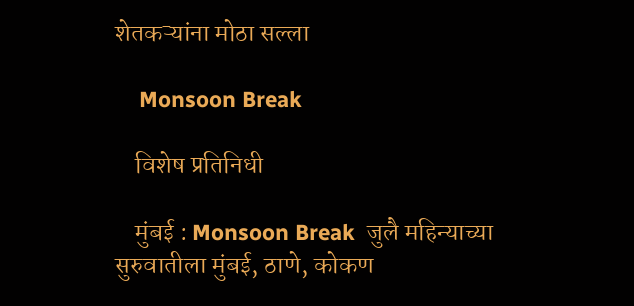शेतकऱ्यांना मोठा सल्ला

    Monsoon Break

    विशेष प्रतिनिधी

    मुंबई : Monsoon Break  जुलै महिन्याच्या सुरुवातीला मुंबई, ठाणे, कोकण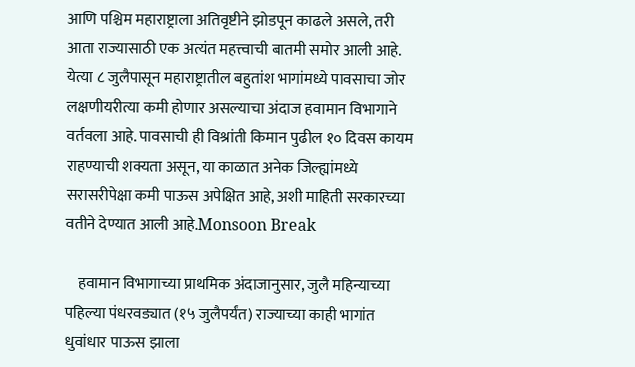आणि पश्चिम महाराष्ट्राला अतिवृष्टीने झोडपून काढले असले, तरी आता राज्यासाठी एक अत्यंत महत्त्वाची बातमी समोर आली आहे. येत्या ८ जुलैपासून महाराष्ट्रातील बहुतांश भागांमध्ये पावसाचा जोर लक्षणीयरीत्या कमी होणार असल्याचा अंदाज हवामान विभागाने वर्तवला आहे. पावसाची ही विश्रांती किमान पुढील १० दिवस कायम राहण्याची शक्यता असून, या काळात अनेक जिल्ह्यांमध्ये सरासरीपेक्षा कमी पाऊस अपेक्षित आहे, अशी माहिती सरकारच्या वतीने देण्यात आली आहे.Monsoon Break

    हवामान विभागाच्या प्राथमिक अंदाजानुसार, जुलै महिन्याच्या पहिल्या पंधरवड्यात (१५ जुलैपर्यंत) राज्याच्या काही भागांत धुवांधार पाऊस झाला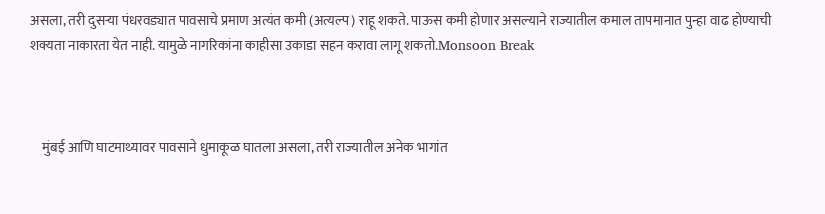असला, तरी दुसऱ्या पंधरवड्यात पावसाचे प्रमाण अत्यंत कमी (अत्यल्प) राहू शकते. पाऊस कमी होणार असल्याने राज्यातील कमाल तापमानात पुन्हा वाढ होण्याची शक्यता नाकारता येत नाही. यामुळे नागरिकांना काहीसा उकाडा सहन करावा लागू शकतो.Monsoon Break



    मुंबई आणि घाटमाथ्यावर पावसाने धुमाकूळ घातला असला, तरी राज्यातील अनेक भागांत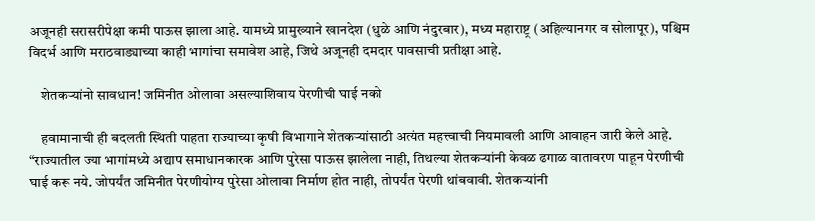अजूनही सरासरीपेक्षा कमी पाऊस झाला आहे. यामध्ये प्रामुख्याने खानदेश (धुळे आणि नंदुरबार), मध्य महाराष्ट्र (अहिल्यानगर व सोलापूर), पश्चिम विदर्भ आणि मराठवाड्याच्या काही भागांचा समावेश आहे, जिथे अजूनही दमदार पावसाची प्रतीक्षा आहे.

    शेतकऱ्यांनो सावधान! जमिनीत ओलावा असल्याशिवाय पेरणीची घाई नको

    हवामानाची ही बदलती स्थिती पाहता राज्याच्या कृषी विभागाने शेतकऱ्यांसाठी अत्यंत महत्त्वाची नियमावली आणि आवाहन जारी केले आहे. “राज्यातील ज्या भागांमध्ये अद्याप समाधानकारक आणि पुरेसा पाऊस झालेला नाही, तिथल्या शेतकऱ्यांनी केवळ ढगाळ वातावरण पाहून पेरणीची घाई करू नये. जोपर्यंत जमिनीत पेरणीयोग्य पुरेसा ओलावा निर्माण होत नाही, तोपर्यंत पेरणी थांबवावी. शेतकऱ्यांनी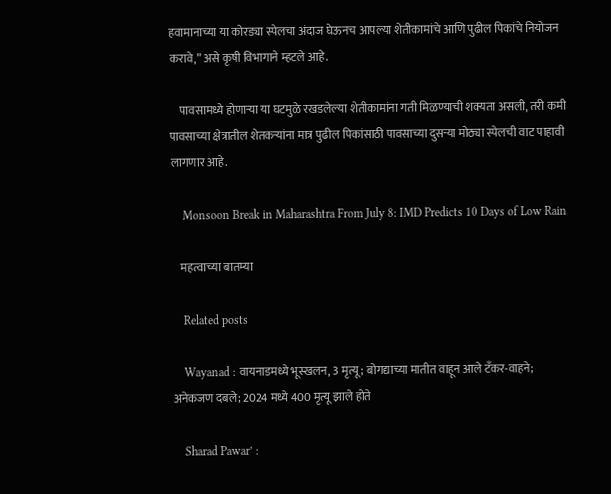हवामानाच्या या कोरड्या स्पेलचा अंदाज घेऊनच आपल्या शेतीकामांचे आणि पुढील पिकांचे नियोजन करावे,” असे कृषी विभागाने म्हटले आहे.

    पावसामध्ये होणाऱ्या या घटमुळे रखडलेल्या शेतीकामांना गती मिळण्याची शक्यता असली, तरी कमी पावसाच्या क्षेत्रातील शेतकऱ्यांना मात्र पुढील पिकांसाठी पावसाच्या दुसऱ्या मोठ्या स्पेलची वाट पाहावी लागणार आहे.

    Monsoon Break in Maharashtra From July 8: IMD Predicts 10 Days of Low Rain

    महत्वाच्या बातम्या

    Related posts

    Wayanad : वायनाडमध्ये भूस्खलन, 3 मृत्यू; बोगद्याच्या मातीत वाहून आले टँकर-वाहने; अनेकजण दबले; 2024 मध्ये 400 मृत्यू झाले होते

    Sharad Pawar’ :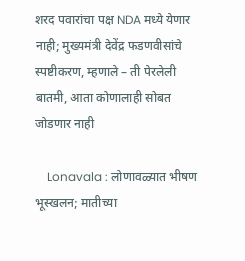शरद पवारांचा पक्ष NDA मध्ये येणार नाही; मुख्यमंत्री देवेंद्र फडणवीसांचे स्पष्टीकरण, म्हणाले – ती पेरलेली बातमी, आता कोणालाही सोबत जोडणार नाही

    Lonavala : लोणावळ्यात भीषण भूस्खलन; मातीच्या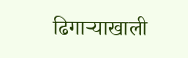ढिगाऱ्याखाली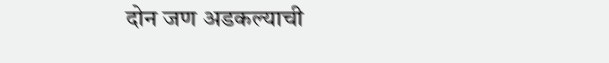दोन जण अडकल्याची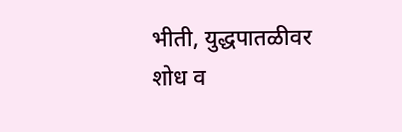भीती, युद्धपातळीवर शोध व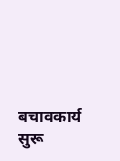बचावकार्य सुरू